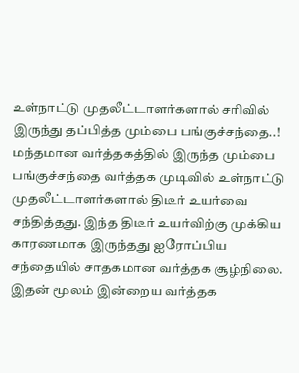உள்நாட்டு முதலீட்டாளர்களால் சரிவில் இருந்து தப்பித்த மும்பை பங்குச்சந்தை..!
மந்தமான வர்த்தகத்தில் இருந்த மும்பை பங்குச்சந்தை வர்த்தக முடிவில் உள்நாட்டு முதலீட்டாளர்களால் திடீர் உயர்வை சந்தித்தது. இந்த திடீர் உயர்விற்கு முக்கிய காரணமாக இருந்தது ஐரோப்பிய சந்தையில் சாதகமான வர்த்தக சூழ்நிலை.
இதன் மூலம் இன்றைய வர்த்தக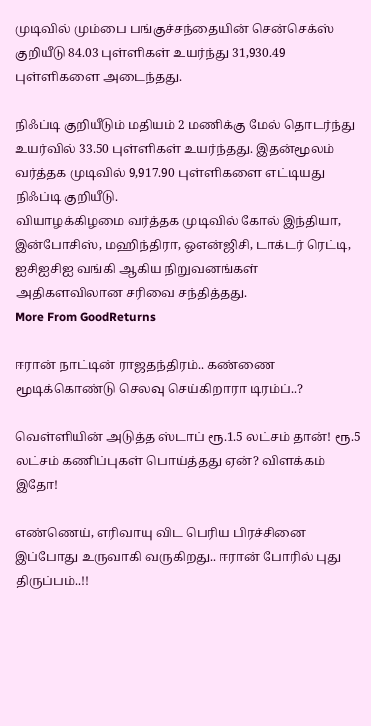முடிவில் மும்பை பங்குச்சந்தையின் சென்செக்ஸ் குறியீடு 84.03 புள்ளிகள் உயர்ந்து 31,930.49 புள்ளிகளை அடைந்தது.

நிஃப்டி குறியீடும் மதியம் 2 மணிக்கு மேல் தொடர்ந்து உயர்வில் 33.50 புள்ளிகள் உயர்ந்தது. இதன்மூலம் வர்த்தக முடிவில் 9,917.90 புள்ளிகளை எட்டியது நிஃப்டி குறியீடு.
வியாழக்கிழமை வர்த்தக முடிவில் கோல் இந்தியா, இன்போசிஸ், மஹிந்திரா, ஒஎன்ஜிசி, டாக்டர் ரெட்டி, ஐசிஐசிஐ வங்கி ஆகிய நிறுவனங்கள் அதிகளவிலான சரிவை சந்தித்தது.
More From GoodReturns

ஈரான் நாட்டின் ராஜதந்திரம்.. கண்ணை மூடிக்கொண்டு செலவு செய்கிறாரா டிரம்ப்..?

வெள்ளியின் அடுத்த ஸ்டாப் ரூ.1.5 லட்சம் தான்! ரூ.5 லட்சம் கணிப்புகள் பொய்த்தது ஏன்? விளக்கம் இதோ!

எண்ணெய், எரிவாயு விட பெரிய பிரச்சினை இப்போது உருவாகி வருகிறது.. ஈரான் போரில் புது திருப்பம்..!!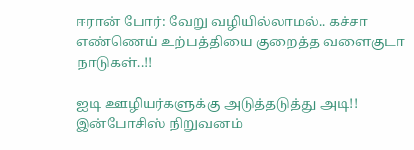ஈரான் போர்: வேறு வழியில்லாமல்.. கச்சா எண்ணெய் உற்பத்தியை குறைத்த வளைகுடா நாடுகள்..!!

ஐடி ஊழியர்களுக்கு அடுத்தடுத்து அடி!! இன்போசிஸ் நிறுவனம்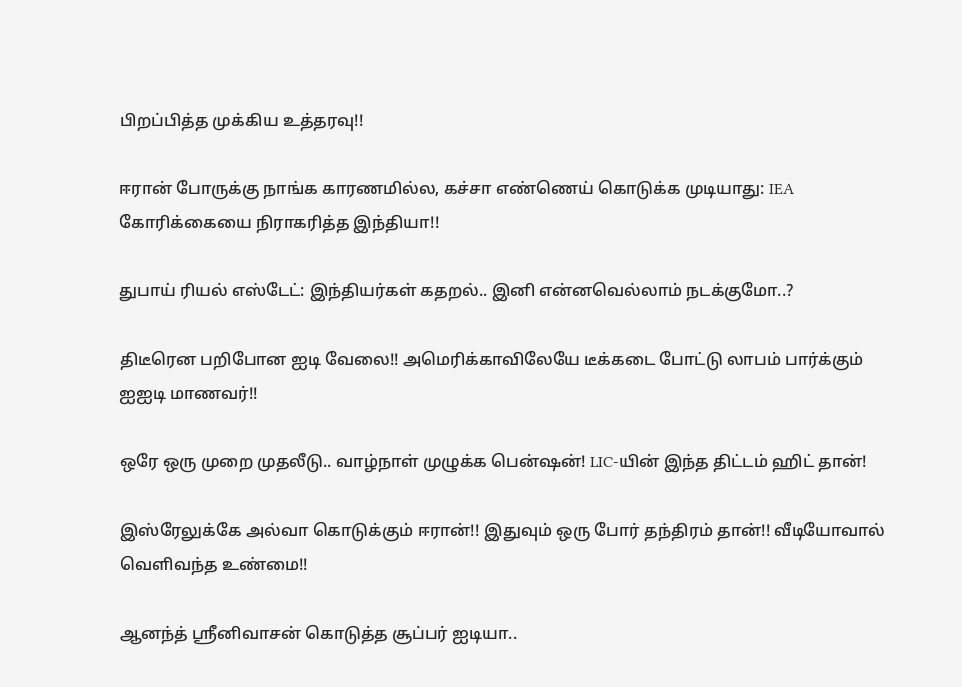பிறப்பித்த முக்கிய உத்தரவு!!

ஈரான் போருக்கு நாங்க காரணமில்ல, கச்சா எண்ணெய் கொடுக்க முடியாது: IEA கோரிக்கையை நிராகரித்த இந்தியா!!

துபாய் ரியல் எஸ்டேட்: இந்தியர்கள் கதறல்.. இனி என்னவெல்லாம் நடக்குமோ..?

திடீரென பறிபோன ஐடி வேலை!! அமெரிக்காவிலேயே டீக்கடை போட்டு லாபம் பார்க்கும் ஐஐடி மாணவர்!!

ஒரே ஒரு முறை முதலீடு.. வாழ்நாள் முழுக்க பென்ஷன்! LIC-யின் இந்த திட்டம் ஹிட் தான்!

இஸ்ரேலுக்கே அல்வா கொடுக்கும் ஈரான்!! இதுவும் ஒரு போர் தந்திரம் தான்!! வீடியோவால் வெளிவந்த உண்மை!!

ஆனந்த் ஸ்ரீனிவாசன் கொடுத்த சூப்பர் ஐடியா..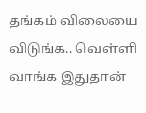தங்கம் விலையை விடுங்க.. வெள்ளி வாங்க இதுதான்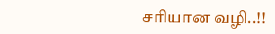சரியான வழி..!!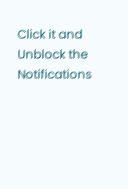Click it and Unblock the Notifications